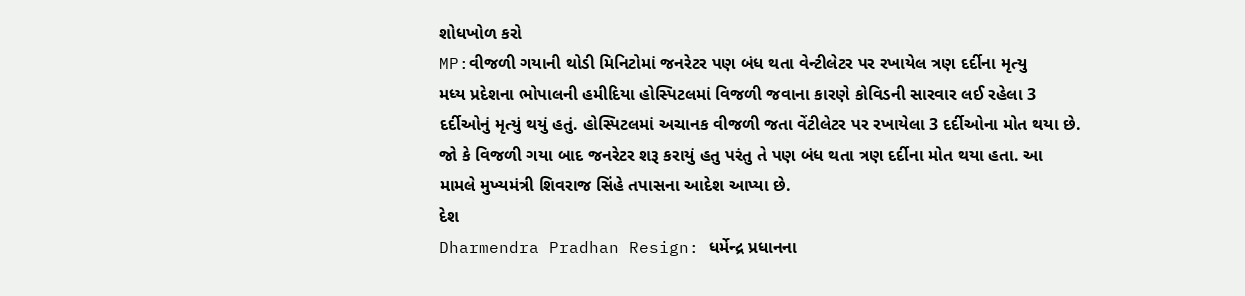શોધખોળ કરો
MP:વીજળી ગયાની થોડી મિનિટોમાં જનરેટર પણ બંધ થતા વેન્ટીલેટર પર રખાયેલ ત્રણ દર્દીના મૃત્યુ
મધ્ય પ્રદેશના ભોપાલની હમીદિયા હોસ્પિટલમાં વિજળી જવાના કારણે કોવિડની સારવાર લઈ રહેલા 3 દર્દીઓનું મૃત્યું થયું હતું. હોસ્પિટલમાં અચાનક વીજળી જતા વેંટીલેટર પર રખાયેલા 3 દર્દીઓના મોત થયા છે. જો કે વિજળી ગયા બાદ જનરેટર શરૂ કરાયું હતુ પરંતુ તે પણ બંધ થતા ત્રણ દર્દીના મોત થયા હતા. આ મામલે મુખ્યમંત્રી શિવરાજ સિંહે તપાસના આદેશ આપ્યા છે.
દેશ
Dharmendra Pradhan Resign: ધર્મેન્દ્ર પ્રધાનના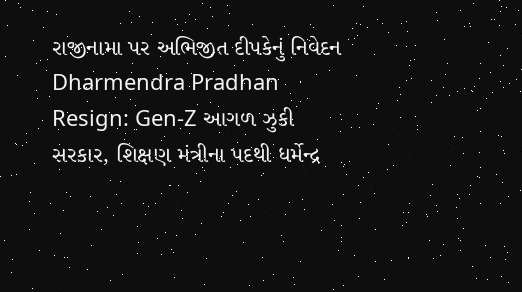રાજીનામા પર અભિજીત દીપકેનું નિવેદન
Dharmendra Pradhan Resign: Gen-Z આગળ ઝુકી સરકાર, શિક્ષણ મંત્રીના પદથી ધર્મેન્દ્ર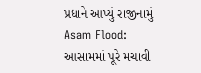પ્રધાને આપ્યું રાજીનામું
Asam Flood: આસામમાં પૂરે મચાવી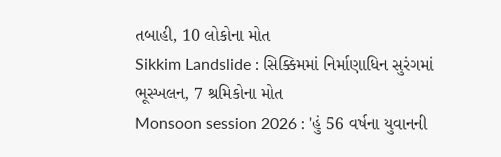તબાહી, 10 લોકોના મોત
Sikkim Landslide : સિક્કિમમાં નિર્માણાધિન સુરંગમાં ભૂસ્ખલન, 7 શ્રમિકોના મોત
Monsoon session 2026 : 'હું 56 વર્ષના યુવાનની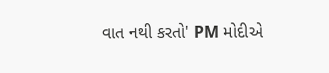વાત નથી કરતો' PM મોદીએ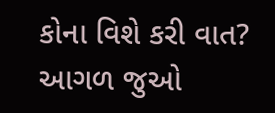કોના વિશે કરી વાત?
આગળ જુઓ